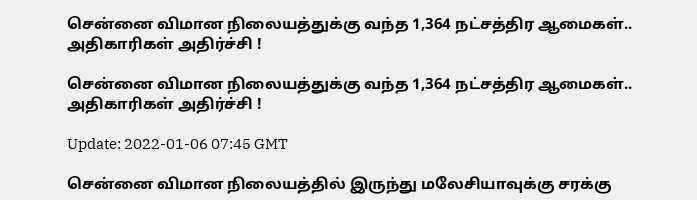சென்னை விமான நிலையத்துக்கு வந்த 1,364 நட்சத்திர ஆமைகள்.. அதிகாரிகள் அதிர்ச்சி !

சென்னை விமான நிலையத்துக்கு வந்த 1,364 நட்சத்திர ஆமைகள்.. அதிகாரிகள் அதிர்ச்சி !

Update: 2022-01-06 07:45 GMT

சென்னை விமான நிலையத்தில் இருந்து மலேசியாவுக்கு சரக்கு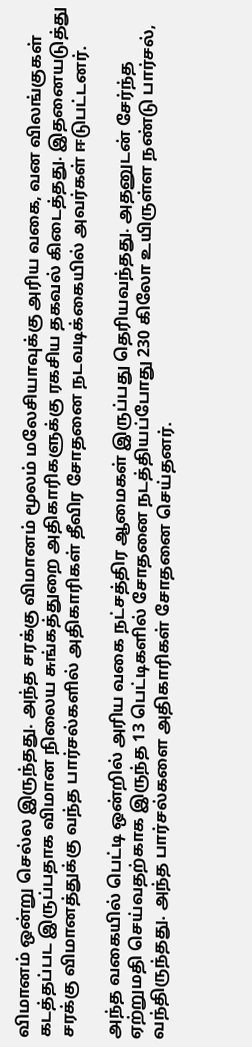விமானம் ஒன்று செல்ல இருந்தது. அந்த சரக்கு விமானம் மூலம் மலேசியாவுக்கு அரிய வகை, வன விலங்குகள் கடத்தப்பட இருப்பதாக விமான நிலைய சுங்கத்துறை அதிகாரிகளுக்கு ரகசிய தகவல் கிடைத்தது. இதனையடுத்து சரக்கு விமானத்துக்கு வந்த பார்சல்களில் அதிகாரிகள் தீவிர சோதனை நடவடிக்கையில் அவர்கள் ஈடுபட்டனர்.

அந்த வகையில் பெட்டி ஒன்றில் அரிய வகை நட்சத்திர ஆமைகள் இருப்பது தெரியவந்தது. அதனுடன் சேர்ந்த ஏற்றுமதி செய்வதற்காக இருந்த 13 பெட்டிகளில் சோதனை நடத்தியப்போது 230 கிலோ உயிருள்ள நண்டு பார்சல், வந்திருந்தது. அந்த பார்சல்களை அதிகாரிகள் சோதனை செய்தனர்.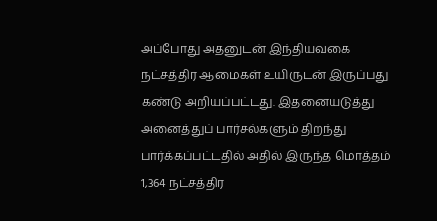அப்போது அதனுடன் இந்தியவகை நட்சத்திர ஆமைகள் உயிருடன் இருப்பது  கண்டு அறியப்பட்டது. இதனையடுத்து அனைத்துப் பார்சல்களும் திறந்து பார்க்கப்பட்டதில் அதில் இருந்த மொத்தம் 1,364 நட்சத்திர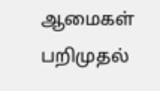ஆமைகள் பறிமுதல்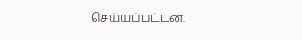செய்யப்பட்டன.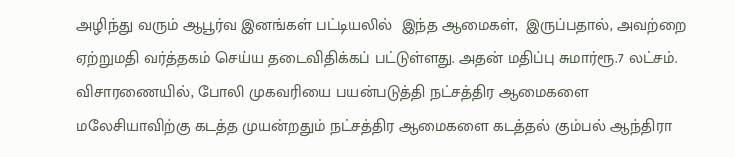அழிந்து வரும் ஆபூர்வ இனங்கள் பட்டியலில்  இந்த ஆமைகள்,  இருப்பதால், அவற்றை ஏற்றுமதி வர்த்தகம் செய்ய தடைவிதிக்கப் பட்டுள்ளது. அதன் மதிப்பு சுமார்ரூ.7 லட்சம். விசாரணையில், போலி முகவரியை பயன்படுத்தி நட்சத்திர ஆமைகளை மலேசியாவிற்கு கடத்த முயன்றதும் நட்சத்திர ஆமைகளை கடத்தல் கும்பல் ஆந்திரா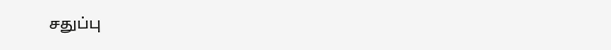சதுப்பு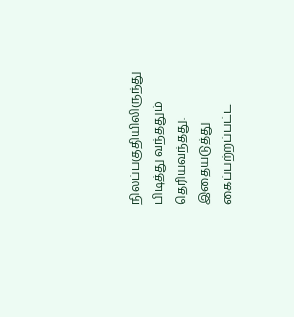நிலப்பகுதியிலிருந்து பிடித்து வந்ததும் தெரியவந்தது. இதையடுத்து கைப்பற்றப்பட்ட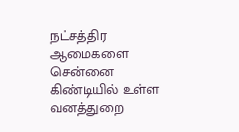நட்சத்திர ஆமைகளை சென்னை கிண்டியில் உள்ள வனத்துறை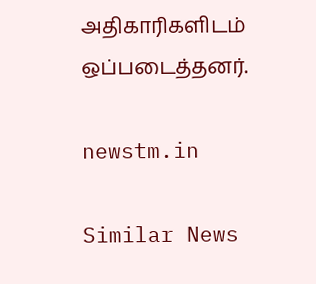அதிகாரிகளிடம் ஒப்படைத்தனர்.

newstm.in

Similar News